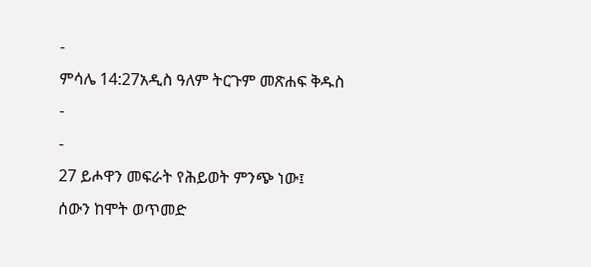-
ምሳሌ 14:27አዲስ ዓለም ትርጉም መጽሐፍ ቅዱስ
-
-
27 ይሖዋን መፍራት የሕይወት ምንጭ ነው፤
ሰውን ከሞት ወጥመድ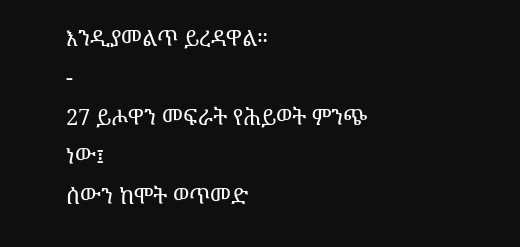እንዲያመልጥ ይረዳዋል።
-
27 ይሖዋን መፍራት የሕይወት ምንጭ ነው፤
ሰውን ከሞት ወጥመድ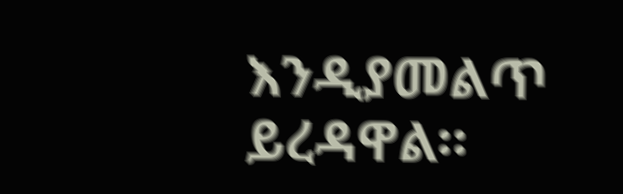እንዲያመልጥ ይረዳዋል።